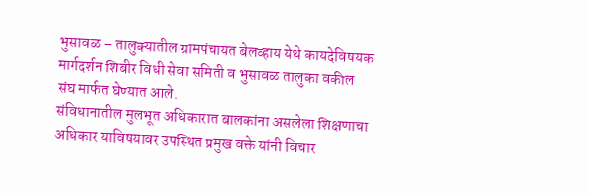भुसावळ – तालुक्यातील ग्रामपंचायत बेलव्हाय येथे कायदेविषयक मार्गदर्शन शिबीर विधी सेवा समिती व भुसावळ तालुका वकील संघ मार्फत घेण्यात आले.
संविधानातील मुलभूत अधिकारात बालकांना असलेला शिक्षणाचा अधिकार याविषयावर उपस्थित प्रमुख वक्ते यांनी विचार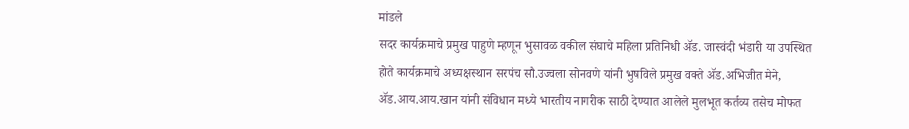मांडले
सदर कार्यक्रमाचे प्रमुख पाहुणे म्हणून भुसावळ वकील संघाचे महिला प्रतिनिधी ॲड. जास्वंदी भंडारी या उपस्थित होते कार्यक्रमाचे अध्यक्षस्थान सरपंच सौ.उज्वला सोनवणे यांनी भुषविले प्रमुख वक्ते ॲड.अभिजीत मेने, ॲड.आय.आय.खान यांनी संविधान मध्ये भारतीय नागरीक साठी देण्यात आलेले मुलभूत कर्तव्य तसेच मोफत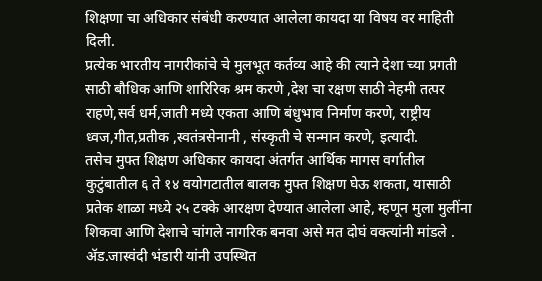शिक्षणा चा अधिकार संबंधी करण्यात आलेला कायदा या विषय वर माहिती दिली.
प्रत्येक भारतीय नागरीकांचे चे मुलभूत कर्तव्य आहे की त्याने देशा च्या प्रगती साठी बौधिक आणि शारिरिक श्रम करणे ,देश चा रक्षण साठी नेहमी तत्पर राहणे,सर्व धर्म,जाती मध्ये एकता आणि बंधुभाव निर्माण करणे, राष्ट्रीय ध्वज,गीत,प्रतीक ,स्वतंत्रसेनानी , संस्कृती चे सन्मान करणे, इत्यादी.
तसेच मुफ्त शिक्षण अधिकार कायदा अंतर्गत आर्थिक मागस वर्गातील कुटुंबातील ६ ते १४ वयोगटातील बालक मुफ्त शिक्षण घेऊ शकता, यासाठी प्रतेक शाळा मध्ये २५ टक्के आरक्षण देण्यात आलेला आहे, म्हणून मुला मुलींना शिकवा आणि देशाचे चांगले नागरिक बनवा असे मत दोघं वक्त्यांनी मांडले .
ॲड.जास्वंदी भंडारी यांनी उपस्थित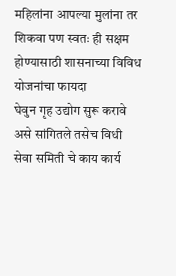महिलांना आपल्या मुलांना तर शिकवा पण स्वतः ही सक्षम होण्यासाठी शासनाच्या विविध योजनांचा फायदा
घेवुन गृह उद्योग सुरू करावे असे सांगितले तसेच विधी सेवा समिती चे काय कार्य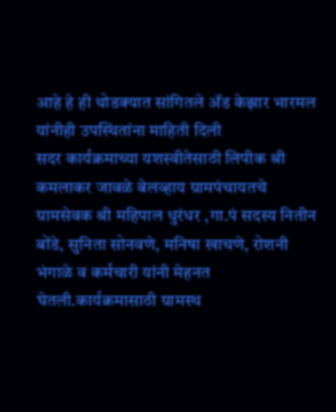आहे हे ही थोडक्यात सांगितले ॲड केझार भारमल यांनीही उपस्थितांना माहिती दिली
सदर कार्यक्रमाच्या यशस्वीतेसाठी लिपीक श्री कमलाकर जावळे बेलव्हाय ग्रामपंचायतचे ग्रामसेवक श्री महिपाल धुरंधर ,गा.पं सदस्य नितीन बोंडे, सुनिता सोनवणे, मनिषा खाचणे, रोशनी भंगाळे व कर्मचारी यांनी मेहनत घेतली.कार्यक्रमासाठी ग्रामस्थ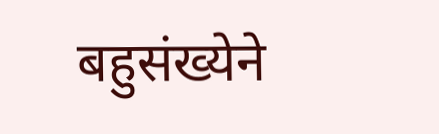बहुसंख्येने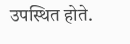उपस्थित होते.